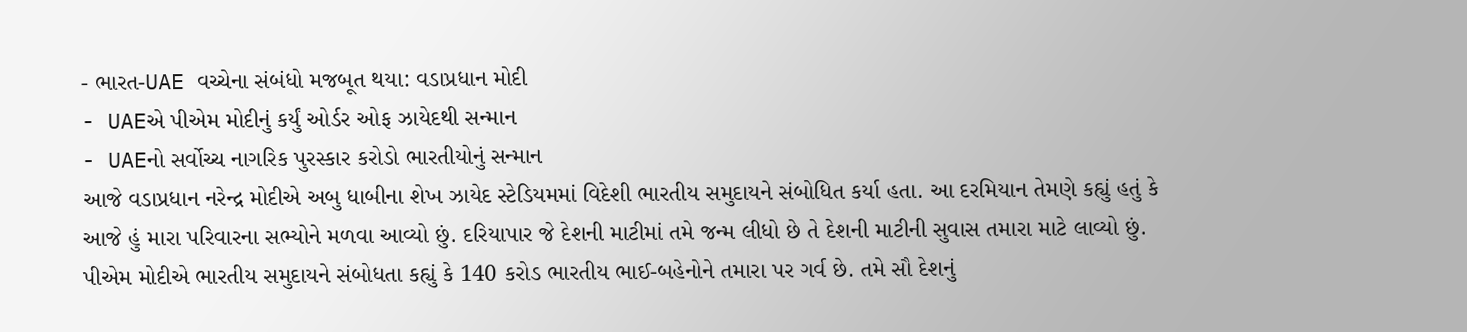- ભારત-UAE વચ્ચેના સંબંધો મજબૂત થયા: વડાપ્રધાન મોદી
- UAEએ પીએમ મોદીનું કર્યું ઓર્ડર ઓફ ઝાયેદથી સન્માન
- UAEનો સર્વોચ્ચ નાગરિક પુરસ્કાર કરોડો ભારતીયોનું સન્માન
આજે વડાપ્રધાન નરેન્દ્ર મોદીએ અબુ ધાબીના શેખ ઝાયેદ સ્ટેડિયમમાં વિદેશી ભારતીય સમુદાયને સંબોધિત કર્યા હતા. આ દરમિયાન તેમણે કહ્યું હતું કે આજે હું મારા પરિવારના સભ્યોને મળવા આવ્યો છું. દરિયાપાર જે દેશની માટીમાં તમે જન્મ લીધો છે તે દેશની માટીની સુવાસ તમારા માટે લાવ્યો છું. પીએમ મોદીએ ભારતીય સમુદાયને સંબોધતા કહ્યું કે 140 કરોડ ભારતીય ભાઈ-બહેનોને તમારા પર ગર્વ છે. તમે સૌ દેશનું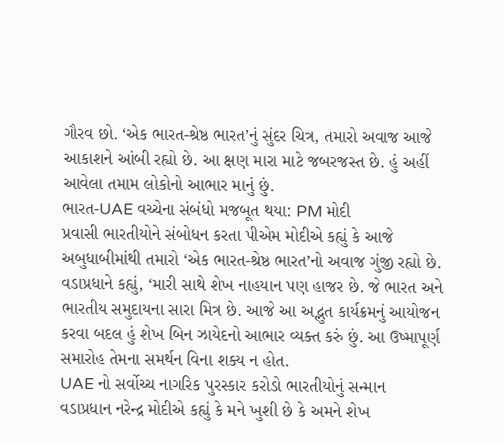ગૌરવ છો. ‘એક ભારત-શ્રેષ્ઠ ભારત’નું સુંદર ચિત્ર, તમારો અવાજ આજે આકાશને આંબી રહ્યો છે. આ ક્ષણ મારા માટે જબરજસ્ત છે. હું અહીં આવેલા તમામ લોકોનો આભાર માનું છું.
ભારત-UAE વચ્ચેના સંબંધો મજબૂત થયા: PM મોદી
પ્રવાસી ભારતીયોને સંબોધન કરતા પીએમ મોદીએ કહ્યું કે આજે અબુધાબીમાંથી તમારો ‘એક ભારત-શ્રેષ્ઠ ભારત’નો અવાજ ગુંજી રહ્યો છે. વડાપ્રધાને કહ્યું, ‘મારી સાથે શેખ નાહયાન પણ હાજર છે. જે ભારત અને ભારતીય સમુદાયના સારા મિત્ર છે. આજે આ અદ્ભુત કાર્યક્રમનું આયોજન કરવા બદલ હું શેખ બિન ઝાયેદનો આભાર વ્યક્ત કરું છું. આ ઉષ્માપૂર્ણ સમારોહ તેમના સમર્થન વિના શક્ય ન હોત.
UAE નો સર્વોચ્ચ નાગરિક પુરસ્કાર કરોડો ભારતીયોનું સન્માન
વડાપ્રધાન નરેન્દ્ર મોદીએ કહ્યું કે મને ખુશી છે કે અમને શેખ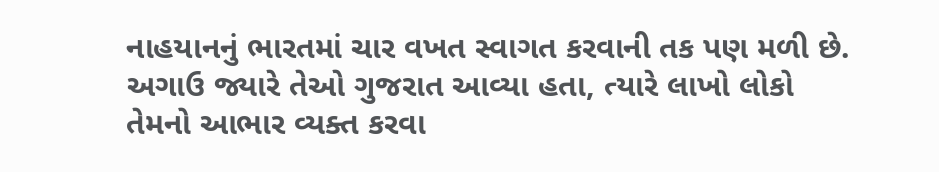નાહયાનનું ભારતમાં ચાર વખત સ્વાગત કરવાની તક પણ મળી છે. અગાઉ જ્યારે તેઓ ગુજરાત આવ્યા હતા, ત્યારે લાખો લોકો તેમનો આભાર વ્યક્ત કરવા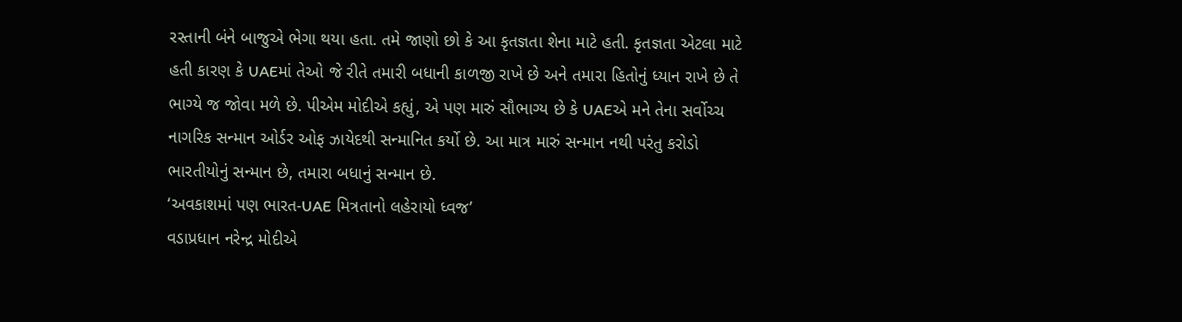રસ્તાની બંને બાજુએ ભેગા થયા હતા. તમે જાણો છો કે આ કૃતજ્ઞતા શેના માટે હતી. કૃતજ્ઞતા એટલા માટે હતી કારણ કે UAEમાં તેઓ જે રીતે તમારી બધાની કાળજી રાખે છે અને તમારા હિતોનું ધ્યાન રાખે છે તે ભાગ્યે જ જોવા મળે છે. પીએમ મોદીએ કહ્યું, એ પણ મારું સૌભાગ્ય છે કે UAEએ મને તેના સર્વોચ્ચ નાગરિક સન્માન ઓર્ડર ઓફ ઝાયેદથી સન્માનિત કર્યો છે. આ માત્ર મારું સન્માન નથી પરંતુ કરોડો ભારતીયોનું સન્માન છે, તમારા બધાનું સન્માન છે.
‘અવકાશમાં પણ ભારત-UAE મિત્રતાનો લહેરાયો ધ્વજ’
વડાપ્રધાન નરેન્દ્ર મોદીએ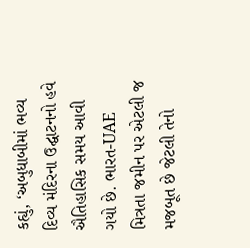કહ્યું, ‘અબુધાબીમાં ભવ્ય દિવ્ય મંદિરના ઉદ્ઘાટનનો હવે ઐતિહાસિક સમય આવી ગયો છે. ભારત-UAE મિત્રતા જમીન પર એટલી જ મજબૂત છે જેટલી તેનો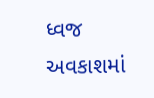ધ્વજ અવકાશમાં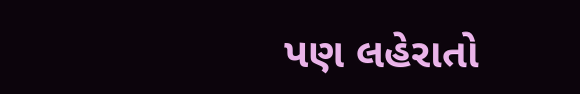પણ લહેરાતો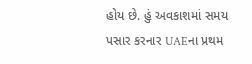હોય છે. હું અવકાશમાં સમય પસાર કરનાર UAEના પ્રથમ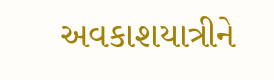અવકાશયાત્રીને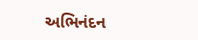અભિનંદન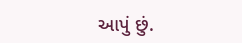આપું છું.